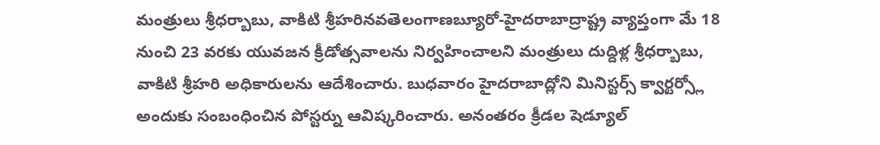మంత్రులు శ్రీధర్బాబు, వాకిటి శ్రీహరినవతెలంగాణబ్యూరో-హైదరాబాద్రాష్ట్ర వ్యాప్తంగా మే 18 నుంచి 23 వరకు యువజన క్రీడోత్సవాలను నిర్వహించాలని మంత్రులు దుద్దిళ్ల శ్రీధర్బాబు, వాకిటి శ్రీహరి అధికారులను ఆదేశించారు. బుధవారం హైదరాబాద్లోని మినిస్టర్స్ క్వార్టర్స్లో అందుకు సంబంధించిన పోస్టర్ను ఆవిష్కరించారు. అనంతరం క్రీడల షెడ్యూల్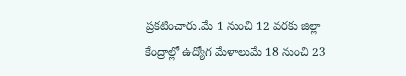ప్రకటించారు.మే 1 నుంచి 12 వరకు జిల్లా కేంద్రాల్లో ఉద్యోగ మేళాలుమే 18 నుంచి 23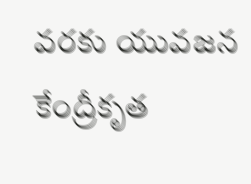వరకు యువజన కేంద్రీకృత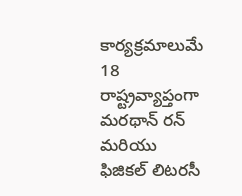కార్యక్రమాలుమే 18 రాష్ట్రవ్యాప్తంగా మరథాన్ రన్ మరియు ఫిజికల్ లిటరసీ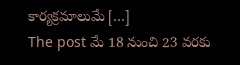కార్యక్రమాలుమే […]
The post మే 18 నుంచి 23 వరకు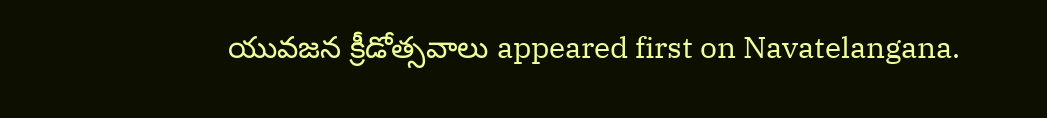యువజన క్రీడోత్సవాలు appeared first on Navatelangana.